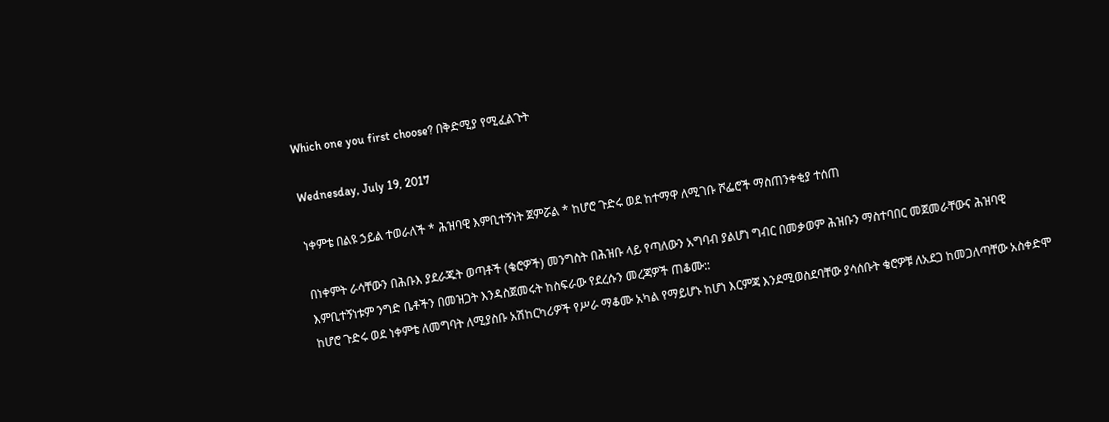Which one you first choose? በቅድሚያ የሚፈልጉት

Wednesday, July 19, 2017

ነቀምቴ በልዩ ኃይል ተወራለች * ሕዝባዊ እምቢተኝነት ጀምሯል * ከሆሮ ጉድሩ ወደ ከተማዋ ለሚገቡ ሾፌሮች ማስጠንቀቂያ ተሰጠ

በነቀምት ራሳቸውን በሕቡእ ያደራጁት ወጣቶች (ቄሮዎች) መንግስት በሕዝቡ ላይ የጣለውን አግባብ ያልሆነ ግብር በመቃወም ሕዝቡን ማስተባበር መጀመራቸውና ሕዝባዊ እምቢተኝነቱም ንግድ ቤቶችን በመዝጋት እንዳስጀመሩት ከስፍራው የደረሱን መረጃዎች ጠቆሙ::
ከሆሮ ጉድሩ ወደ ነቀምቴ ለመግባት ለሚያስቡ አሽከርካሪዎች የሥራ ማቆሙ አካል የማይሆኑ ከሆነ እርምጃ እንደሚወስደባቸው ያሳሰቡት ቄሮዎቹ ለአደጋ ከመጋለጣቸው አስቀድሞ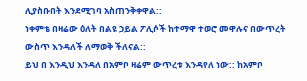ሊያስቡበት እንደሚገባ አስጠንቅቀዋል::
ነቀምቴ በዛሬው ዕለት በልዩ ኃይል ፖሊሶች ከተማዋ ተወሮ መዋሉና በውጥረት ውስጥ እንዳለች ለማወቅ ችለናል::
ይህ በ እንዲህ እንዳለ በአምቦ ዛሬም ውጥረቱ እንዳየለ ነው:: ከአምቦ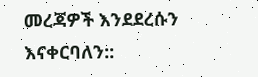መረጃዎች እንደደረሱን እናቀርባለን::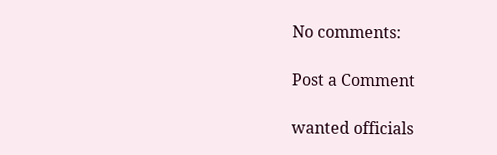No comments:

Post a Comment

wanted officials